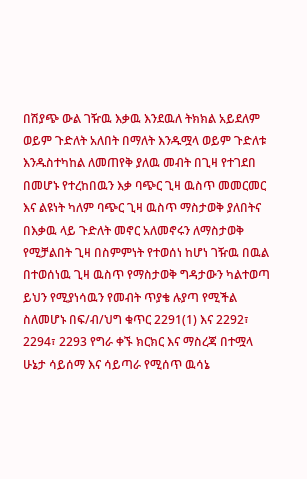በሽያጭ ውል ገዥዉ እቃዉ እንደዉለ ትክክል አይደለም ወይም ጉድለት አለበት በማለት እንዱሟላ ወይም ጉድለቱ እንዱስተካከል ለመጠየቅ ያለዉ መብት በጊዛ የተገደበ በመሆኑ የተረከበዉን እቃ ባጭር ጊዛ ዉስጥ መመርመር እና ልዩነት ካለም ባጭር ጊዛ ዉስጥ ማስታወቅ ያለበትና በእቃዉ ላይ ጉድለት መኖር አለመኖሩን ለማስታወቅ የሚቻልበት ጊዛ በስምምነት የተወሰነ ከሆነ ገዥዉ በዉል በተወሰነዉ ጊዛ ዉስጥ የማስታወቅ ግዳታውን ካልተወጣ ይህን የሚያነሳዉን የመብት ጥያቄ ሉያጣ የሚችል ስለመሆኑ በፍ/ብ/ህግ ቁጥር 2291(1) እና 2292፣ 2294፣ 2293 የግራ ቀኙ ክርክር እና ማስረጃ በተሟላ ሁኔታ ሳይሰማ እና ሳይጣራ የሚሰጥ ዉሳኔ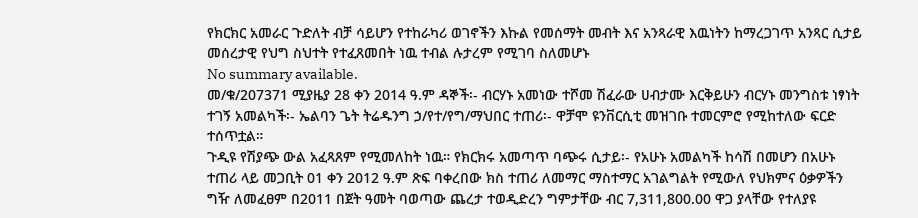የክርክር አመራር ጉድለት ብቻ ሳይሆን የተከራካሪ ወገኖችን እኩል የመሰማት መብት እና አንጻራዊ እዉነትን ከማረጋገጥ አንጻር ሲታይ መሰረታዊ የህግ ስህተት የተፈጸመበት ነዉ ተብል ሉታረም የሚገባ ስለመሆኑ
No summary available.
መ/ቁ/207371 ሚያዜያ 28 ቀን 2014 ዓ.ም ዳኞች፡- ብርሃኑ አመነው ተሾመ ሽፈራው ሀብታሙ እርቅይሁን ብርሃኑ መንግስቱ ነፃነት ተገኝ አመልካች፡- ኤልባን ጌት ትሬዱንግ ኃ/የተ/የግ/ማህበር ተጠሪ፡- ዋቻሞ ዩንቨርሲቲ መዝገቡ ተመርምሮ የሚከተለው ፍርድ ተሰጥቷል።
ጉዲዩ የሽያጭ ውል አፈጻጸም የሚመለከት ነዉ። የክርክሩ አመጣጥ ባጭሩ ሲታይ፡- የአሁኑ አመልካች ከሳሽ በመሆን በአሁኑ ተጠሪ ላይ መጋቢት 01 ቀን 2012 ዓ.ም ጽፍ ባቀረበው ክስ ተጠሪ ለመማር ማስተማር አገልግልት የሚውለ የህክምና ዕቃዎችን ግዥ ለመፈፀም በ2011 በጀት ዓመት ባወጣው ጨረታ ተወዲድረን ግምታቸው ብር 7,311,800.00 ዋጋ ያላቸው የተለያዩ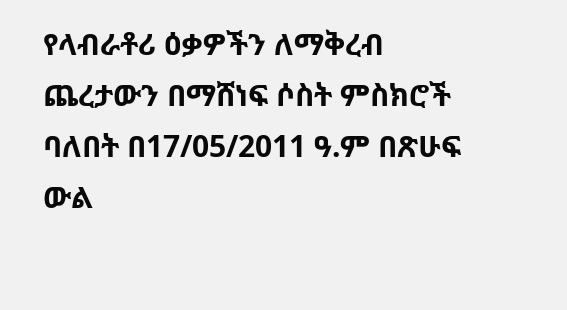የላብራቶሪ ዕቃዎችን ለማቅረብ ጨረታውን በማሸነፍ ሶስት ምስክሮች ባለበት በ17/05/2011 ዓ.ም በጽሁፍ ውል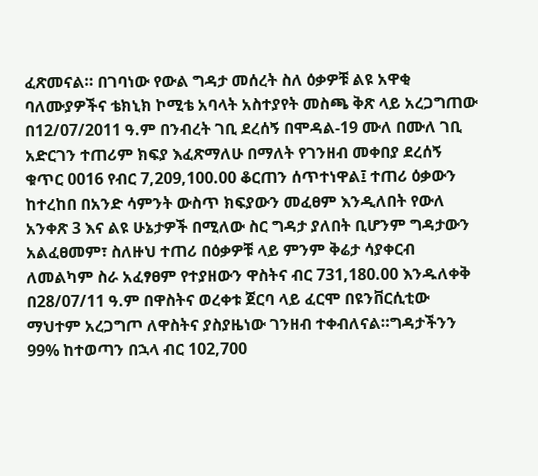ፈጽመናል። በገባነው የውል ግዳታ መሰረት ስለ ዕቃዎቹ ልዩ አዋቂ ባለሙያዎችና ቴክኒክ ኮሚቴ አባላት አስተያየት መስጫ ቅጽ ላይ አረጋግጠው በ12/07/2011 ዓ.ም በንብረት ገቢ ደረሰኝ በሞዳል-19 ሙለ በሙለ ገቢ አድርገን ተጠሪም ክፍያ እፈጽማለሁ በማለት የገንዘብ መቀበያ ደረሰኝ ቁጥር 0016 የብር 7,209,100.00 ቆርጠን ሰጥተነዋል፤ ተጠሪ ዕቃውን ከተረከበ በአንድ ሳምንት ውስጥ ክፍያውን መፈፀም እንዲለበት የውለ አንቀጽ 3 እና ልዩ ሁኔታዎች በሚለው ስር ግዳታ ያለበት ቢሆንም ግዳታውን አልፈፀመም፣ ስለዙህ ተጠሪ በዕቃዎቹ ላይ ምንም ቅሬታ ሳያቀርብ ለመልካም ስራ አፈፃፀም የተያዘውን ዋስትና ብር 731,180.00 እንዱለቀቅ በ28/07/11 ዓ.ም በዋስትና ወረቀቱ ጀርባ ላይ ፈርሞ በዩንቨርሲቲው ማህተም አረጋግጦ ለዋስትና ያስያዜነው ገንዘብ ተቀብለናል።ግዳታችንን 99% ከተወጣን በኋላ ብር 102,700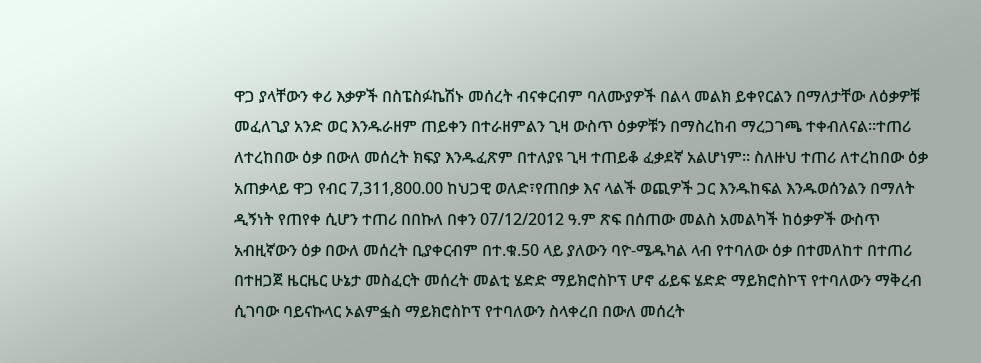ዋጋ ያላቸውን ቀሪ እቃዎች በስፔስፉኬሽኑ መሰረት ብናቀርብም ባለሙያዎች በልላ መልክ ይቀየርልን በማለታቸው ለዕቃዎቹ መፈለጊያ አንድ ወር እንዱራዘም ጠይቀን በተራዘምልን ጊዛ ውስጥ ዕቃዎቹን በማስረከብ ማረጋገጫ ተቀብለናል።ተጠሪ ለተረከበው ዕቃ በውለ መሰረት ክፍያ እንዱፈጽም በተለያዩ ጊዛ ተጠይቆ ፈቃደኛ አልሆነም። ስለዙህ ተጠሪ ለተረከበው ዕቃ አጠቃላይ ዋጋ የብር 7,311,800.00 ከህጋዊ ወለድ፣የጠበቃ እና ላልች ወጪዎች ጋር እንዱከፍል እንዱወሰንልን በማለት ዲኝነት የጠየቀ ሲሆን ተጠሪ በበኩለ በቀን 07/12/2012 ዓ.ም ጽፍ በሰጠው መልስ አመልካች ከዕቃዎች ውስጥ አብዚኛውን ዕቃ በውለ መሰረት ቢያቀርብም በተ.ቁ.50 ላይ ያለውን ባዮ-ሜዱካል ላብ የተባለው ዕቃ በተመለከተ በተጠሪ በተዘጋጀ ዜርዜር ሁኔታ መስፈርት መሰረት መልቲ ሄድድ ማይክሮስኮፕ ሆኖ ፊይፍ ሄድድ ማይክሮስኮፕ የተባለውን ማቅረብ ሲገባው ባይናኩላር ኦልምፏስ ማይክሮስኮፕ የተባለውን ስላቀረበ በውለ መሰረት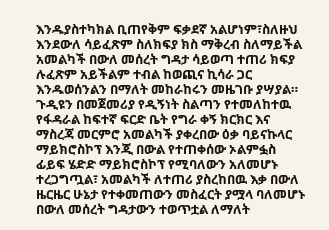እንዱያስተካክል ቢጠየቅም ፍቃደኛ አልሆነም፣ስለዙህ እንደውለ ሳይፈጽም ስለክፍያ ክስ ማቅረብ ስለማይችል አመልካች በውለ መሰረት ግዳታ ሳይወጣ ተጠሪ ክፍያ ሉፈጽም አይችልም ተብል ከወጪና ኪሳራ ጋር እንዱወሰንልን በማለት መከራከሩን መዜገቡ ያሣያል።
ጉዲዩን በመጀመሪያ የዲኝነት ስልጣን የተመለከተዉ የፋዳራል ከፍተኛ ፍርድ ቤት የግራ ቀኝ ክርክር እና ማስረጃ መርምሮ አመልካች ያቀረበው ዕቃ ባይናኩላር ማይክሮስኮፕ እንጂ በውል የተጠቀሰው ኦልምፏስ ፊይፍ ሄድድ ማይክሮስኮፕ የሚባለውን አለመሆኑ ተረጋግጧል፣ አመልካች ለተጠሪ ያስረከበዉ እቃ በውለ ዜርዜር ሁኔታ የተቀመጠውን መስፈርት ያሟላ ባለመሆኑ በውለ መሰረት ግዳታውን ተወጥቷል ለማለት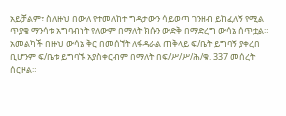አይቻልም፣ ስለዙህ በውለ የተመለከተ ግዳታውን ሳይወጣ ገንዘብ ይከፈለኝ የሚል ጥያቄ ማንሳቱ አግባብነት የለውም በማለት ክሱን ውድቅ በማድረግ ውሳኔ ሰጥቷል።
አመልካች በዙህ ውሳኔ ቅር በመሰኘት ለፋዳራል ጠቅላይ ፍ/ቤት ይግባኝ ያቀረበ ቢሆንም ፍ/ቤቱ ይግባኙ አያስቀርብም በማለት በፍ/ሥ/ሥ/ሕ/ቁ. 337 መሰረት ሰርዞል።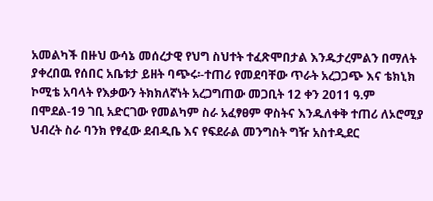አመልካች በዙህ ውሳኔ መሰረታዊ የህግ ስህተት ተፈጽሞበታል እንዱታረምልን በማለት ያቀረበዉ የሰበር አቤቱታ ይዘት ባጭሩ፡-ተጠሪ የመደባቸው ጥራት አረጋጋጭ እና ቴክኒክ ኮሚቴ አባላት የእቃውን ትክክለኛነት አረጋግጠው መጋቢት 12 ቀን 2011 ዓ.ም በሞደል-19 ገቢ አድርገው የመልካም ስራ አፈፃፀም ዋስትና እንዱለቀቅ ተጠሪ ለኦሮሚያ ህብረት ስራ ባንክ የፃፈው ደብዲቤ እና የፍደራል መንግስት ግዥ አስተዲደር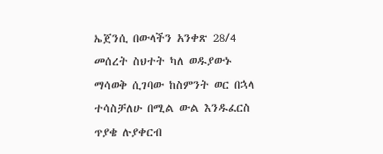ኤጀንሲ በውላችን አንቀጽ 28/4 መሰረት ስህተት ካለ ወዱያውኑ ማሳወቅ ሲገባው ከስምንት ወር በኋላ ተሳስቻለሁ በሚል ውል እንዱፈርስ ጥያቄ ሉያቀርብ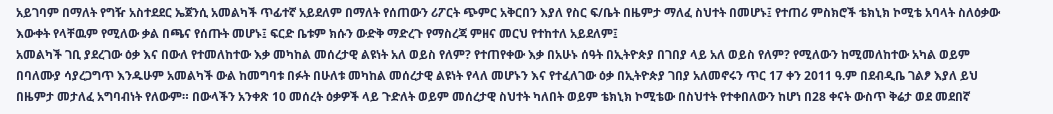አይገባም በማለት የግዥ አስተደደር ኤጀንሲ አመልካች ጥፊተኛ አይደለም በማለት የሰጠውን ሪፖርት ጭምር አቅርበን እያለ የስር ፍ/ቤት በዜምታ ማለፈ ስህተት በመሆኑ፤ የተጠሪ ምስክሮች ቴክኒክ ኮሚቴ አባላት ስለዕቃው እውቀት የላቸዉም የሚለው ቃል በጫና የሰጡት መሆኑ፤ ፍርድ ቤቱም ክሱን ውድቅ ማድረጉ የማስረጃ ምዘና መርህ የተከተለ አይደለም፤
አመልካች ገቢ ያደረገው ዕቃ እና በውለ የተመለከተው እቃ መካከል መሰረታዊ ልዩነት አለ ወይስ የለም? የተጠየቀው እቃ በአሁኑ ሰዓት በኢትዮጵያ በገበያ ላይ አለ ወይስ የለም? የሚለውን ከሚመለከተው አካል ወይም በባለሙያ ሳያረጋግጥ እንዱሁም አመልካች ውል ከመግባቱ በፉት በሁለቱ መካከል መሰረታዊ ልዩነት የላለ መሆኑን እና የተፈለገው ዕቃ በኢትዮጵያ ገበያ አለመኖሩን ጥር 17 ቀን 2011 ዓ.ም በደብዲቤ ገልፆ እያለ ይህ በዜምታ መታለፈ አግባብነት የለውም። በውላችን አንቀጽ 10 መሰረት ዕቃዎች ላይ ጉድለት ወይም መሰረታዊ ስህተት ካለበት ወይም ቴክኒክ ኮሚቴው በስህተት የተቀበለውን ከሆነ በ28 ቀናት ውስጥ ቅሬታ ወደ መደበኛ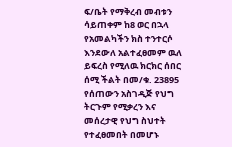ፍ/ቤት የማቅረብ መብቱን ሳይጠቀም ከ8 ወር በኋላ የአመልካችን ክስ ተንተርሶ እንደውለ አልተፈፀመም ዉለ ይፍረስ የሚለዉ ክርክር ሰበር ሰሚ ችልት በመ/ቁ. 23895 የሰጠውን አስገዲጅ የህግ ትርጉም የሚቃረን እና መሰረታዊ የህግ ስህተት የተፈፀመበት በመሆኑ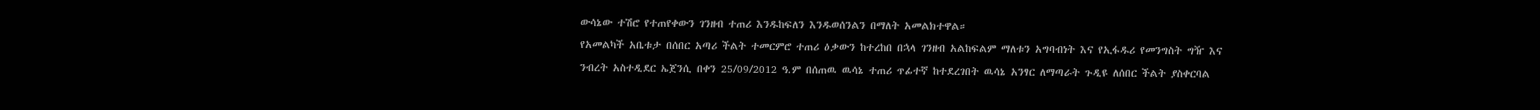ውሳኔው ተሽሮ የተጠየቀውን ገንዘብ ተጠሪ እንዱከፍለን እንዱወሰንልን በማለት አመልክተዋል።
የአመልካች አቤቱታ በሰበር አጣሪ ችልት ተመርምሮ ተጠሪ ዕቃውን ከተረከበ በኋላ ገንዘብ አልከፍልም ማለቱን አግባብነት እና የኢፋዱሪ የመንግስት ግዥ እና ንብረት አስተዲደር ኤጀንሲ በቀን 25/09/2012 ዓ.ም በሰጠዉ ዉሳኔ ተጠሪ ጥፊተኛ ከተደረገበት ዉሳኔ አንፃር ለማጣራት ጉዲዩ ለሰበር ችልት ያስቀርባል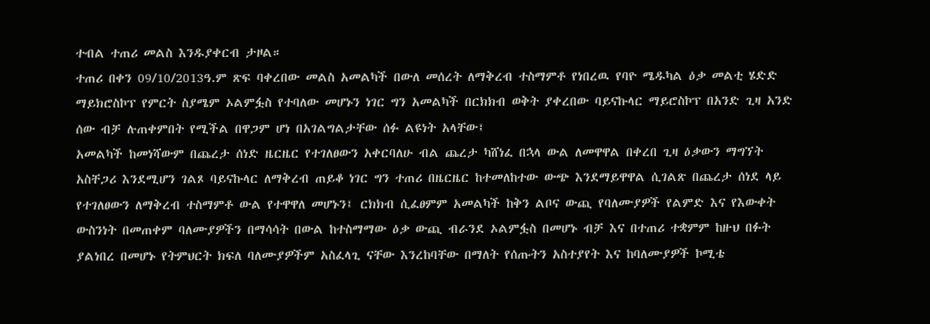ተብል ተጠሪ መልስ እንዱያቀርብ ታዞል።
ተጠሪ በቀን 09/10/2013ዓ.ም ጽፍ ባቀረበው መልስ አመልካች በውለ መሰረት ለማቅረብ ተስማምቶ የነበረዉ የባዮ ሜዱካል ዕቃ መልቲ ሄድድ ማይክሮስኮፕ የምርት ስያሜም ኦልምፏስ የተባለው መሆኑን ነገር ግን አመልካች በርክክብ ወቅት ያቀረበው ባይናኩላር ማይሮስኮፕ በአንድ ጊዛ አንድ ሰው ብቻ ሉጠቀምበት የሚችል በዋጋም ሆነ በአገልግልታቸው ሰፉ ልዩነት አላቸው፤
አመልካች ከመነሻውም በጨረታ ሰነድ ዜርዜር የተገለፀውን አቀርባለሁ ብል ጨረታ ካሸነፈ በኋላ ውል ለመዋዋል በቀረበ ጊዛ ዕቃውን ማግኘት አስቸጋሪ እንደሚሆን ገልጾ ባይናኩላር ለማቅረብ ጠይቆ ነገር ግን ተጠሪ በዜርዜር ከተመለከተው ውጭ እንደማይዋዋል ሲገልጽ በጨረታ ሰነደ ላይ የተገለፀውን ለማቅረብ ተስማምቶ ውል የተዋዋለ መሆኑን፤ ርክክብ ሲፈፀምም አመልካች ከቅን ልቦና ውጪ የባለሙያዎች የልምድ እና የእውቀት ውስንነት በመጠቀም ባለሙያዎችን በማሳሳት በውል ከተስማማው ዕቃ ውጪ ብራንደ ኦልምፏስ በመሆኑ ብቻ እና በተጠሪ ተቋምም ከዙህ በፉት ያልነበረ በመሆኑ የትምህርት ክፍለ ባለሙያዎችም አስፈላጊ ናቸው እንረከባቸው በማለት የሰጡትን አስተያየት እና ከባለሙያዎች ኮሚቴ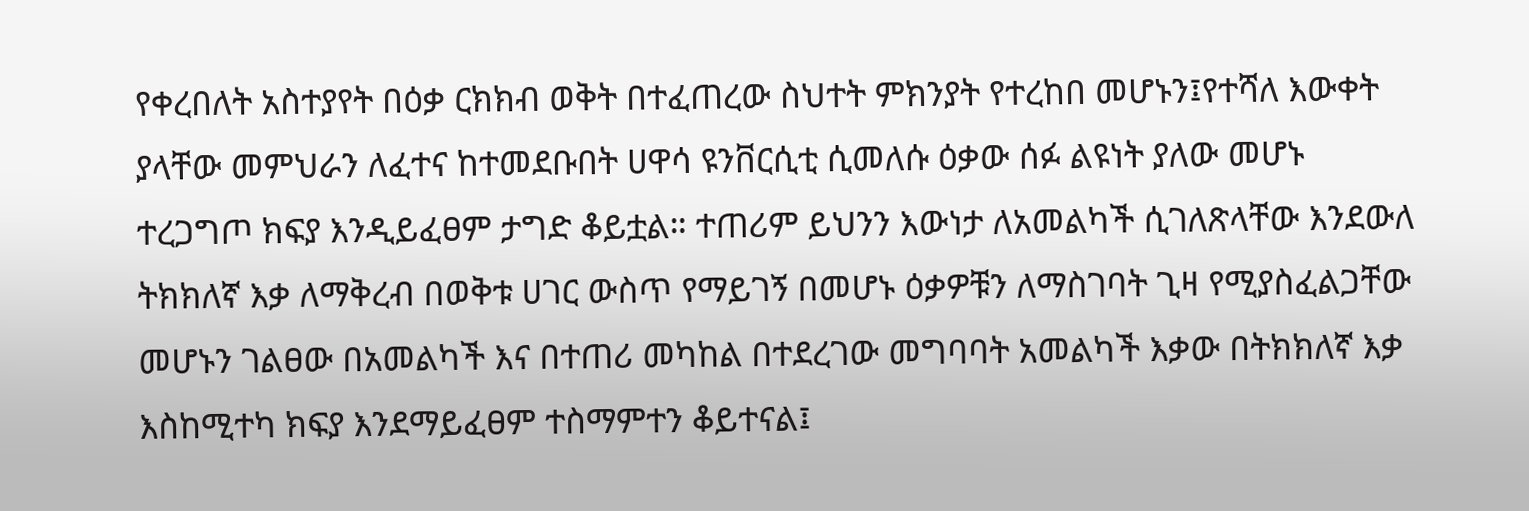የቀረበለት አስተያየት በዕቃ ርክክብ ወቅት በተፈጠረው ስህተት ምክንያት የተረከበ መሆኑን፤የተሻለ እውቀት ያላቸው መምህራን ለፈተና ከተመደቡበት ሀዋሳ ዩንቨርሲቲ ሲመለሱ ዕቃው ሰፉ ልዩነት ያለው መሆኑ ተረጋግጦ ክፍያ እንዲይፈፀም ታግድ ቆይቷል። ተጠሪም ይህንን እውነታ ለአመልካች ሲገለጽላቸው እንደውለ ትክክለኛ እቃ ለማቅረብ በወቅቱ ሀገር ውስጥ የማይገኝ በመሆኑ ዕቃዎቹን ለማስገባት ጊዛ የሚያስፈልጋቸው መሆኑን ገልፀው በአመልካች እና በተጠሪ መካከል በተደረገው መግባባት አመልካች እቃው በትክክለኛ እቃ እስከሚተካ ክፍያ እንደማይፈፀም ተስማምተን ቆይተናል፤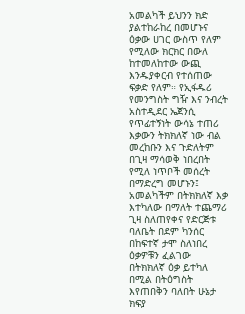አመልካች ይህንን ክድ ያልተከራከረ በመሆኑና ዕቃው ሀገር ውስጥ የለም የሚለው ክርክር በውለ ከተመለከተው ውጪ እንዱያቀርብ የተሰጠው ፍቃድ የለም። የኢፋዱሪ የመንግስት ግዥ እና ንብረት አስተዲደር ኤጀንሲ የጥፊተኝነት ውሳኔ ተጠሪ እቃውን ትክክለኛ ነው ብል መረከቡን እና ጉድለትም በጊዛ ማሳወቅ ነበረበት የሚለ ነጥቦች መሰረት በማድረግ መሆኑን፤ አመልካችም በትክክለኛ እቃ እተካለው በማለት ተጨማሪ ጊዛ ስለጠየቀና የድርጅቱ ባለቤት በደም ካንሰር በከፍተኛ ታሞ ስለነበረ ዕቃዎቹን ፈልገው በትክክለኛ ዕቃ ይተካለ በሚል በትዕግስት እየጠበቅን ባለበት ሁኔታ ክፍያ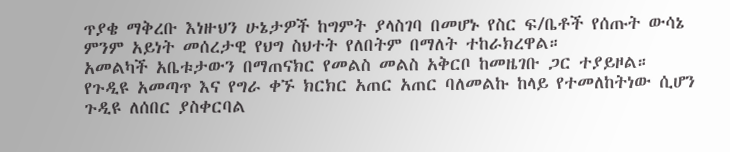ጥያቄ ማቅረቡ እነዙህን ሁኔታዎች ከግምት ያላስገባ በመሆኑ የስር ፍ/ቤቶች የሰጡት ውሳኔ ምንም አይነት መሰረታዊ የህግ ስህተት የለበትም በማለት ተከራክረዋል።
አመልካች አቤቱታውን በማጠናክር የመልስ መልስ አቅርቦ ከመዜገቡ ጋር ተያይዞል።
የጉዲዩ አመጣጥ እና የግራ ቀኙ ክርክር አጠር አጠር ባለመልኩ ከላይ የተመለከትነው ሲሆን ጉዲዩ ለሰበር ያስቀርባል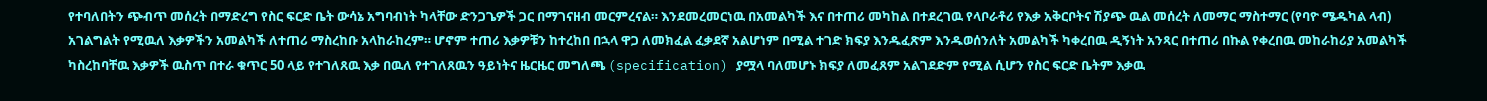የተባለበትን ጭብጥ መሰረት በማድረግ የስር ፍርድ ቤት ውሳኔ አግባብነት ካላቸው ድንጋጌዎች ጋር በማገናዘብ መርምረናል። እንደመረመርነዉ በአመልካች እና በተጠሪ መካከል በተደረገዉ የላቦራቶሪ የእቃ አቅርቦትና ሽያጭ ዉል መሰረት ለመማር ማስተማር (የባዮ ሜዱካል ላብ) አገልግልት የሚዉለ እቃዎችን አመልካች ለተጠሪ ማስረከቡ አላከራከረም። ሆኖም ተጠሪ እቃዎቹን ከተረከበ በኋላ ዋጋ ለመክፈል ፈቃደኛ አልሆነም በሚል ተገድ ክፍያ እንዱፈጽም እንዱወሰንለት አመልካች ካቀረበዉ ዲኝነት አንጻር በተጠሪ በኩል የቀረበዉ መከራከሪያ አመልካች ካስረከባቸዉ እቃዎች ዉስጥ በተራ ቁጥር 50 ላይ የተገለጸዉ እቃ በዉለ የተገለጸዉን ዓይነትና ዜርዜር መግለጫ (specification) ያሟላ ባለመሆኑ ክፍያ ለመፈጸም አልገደድም የሚል ሲሆን የስር ፍርድ ቤትም እቃዉ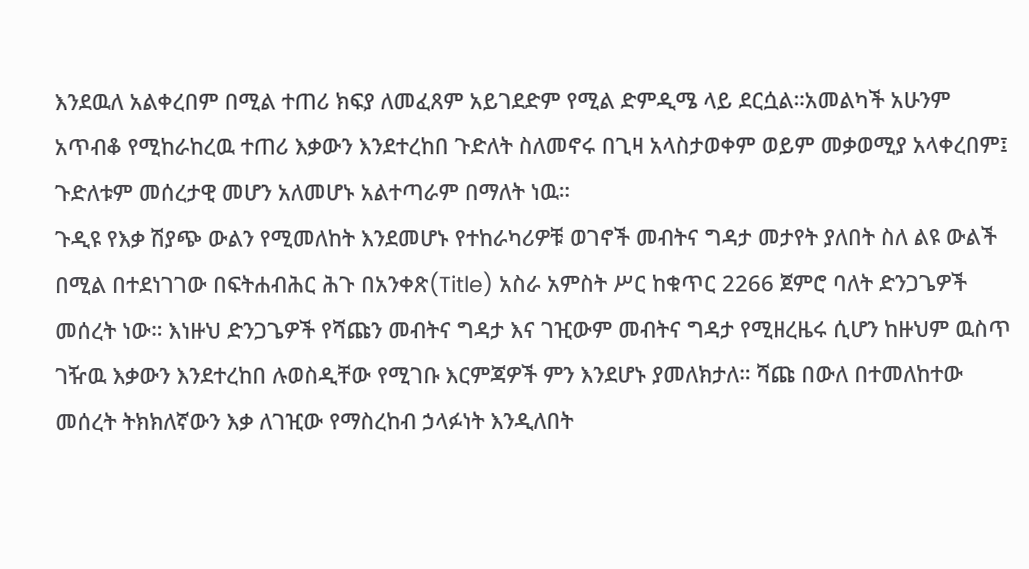እንደዉለ አልቀረበም በሚል ተጠሪ ክፍያ ለመፈጸም አይገደድም የሚል ድምዲሜ ላይ ደርሷል።አመልካች አሁንም አጥብቆ የሚከራከረዉ ተጠሪ እቃውን እንደተረከበ ጉድለት ስለመኖሩ በጊዛ አላስታወቀም ወይም መቃወሚያ አላቀረበም፤ ጉድለቱም መሰረታዊ መሆን አለመሆኑ አልተጣራም በማለት ነዉ።
ጉዲዩ የእቃ ሽያጭ ውልን የሚመለከት እንደመሆኑ የተከራካሪዎቹ ወገኖች መብትና ግዳታ መታየት ያለበት ስለ ልዩ ውልች በሚል በተደነገገው በፍትሐብሕር ሕጉ በአንቀጽ(Title) አስራ አምስት ሥር ከቁጥር 2266 ጀምሮ ባለት ድንጋጌዎች መሰረት ነው። እነዙህ ድንጋጌዎች የሻጩን መብትና ግዳታ እና ገዢውም መብትና ግዳታ የሚዘረዜሩ ሲሆን ከዙህም ዉስጥ ገዥዉ እቃውን እንደተረከበ ሉወስዲቸው የሚገቡ እርምጃዎች ምን እንደሆኑ ያመለክታለ። ሻጩ በውለ በተመለከተው መሰረት ትክክለኛውን እቃ ለገዢው የማስረከብ ኃላፉነት እንዲለበት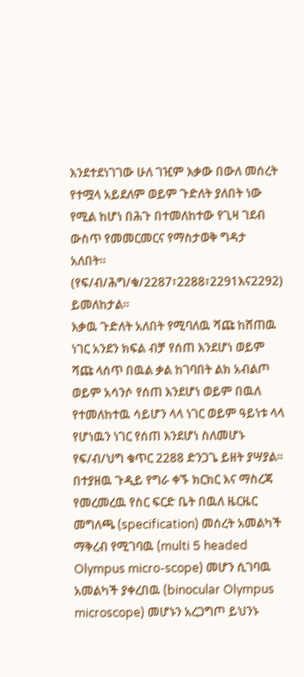እንደተደነገገው ሁለ ገዢም እቃው በውለ መሰረት የተሟላ አይደለም ወይም ጉድለት ያለበት ነው የሚል ከሆነ በሕጉ በተመለከተው የጊዛ ገደብ ውስጥ የመመርመርና የማስታወቅ ግዳታ አለበት።
(የፍ/ብ/ሕግ/ቁ/2287፣2288፣2291እና2292) ይመለከታል።
እቃዉ ጉድለት አለበት የሚባለዉ ሻጩ ከሸጠዉ ነገር አንደን ክፍል ብቻ የሰጠ እንደሆነ ወይም ሻጩ ላሰጥ በዉል ቃል ከገባበት ልክ አብልጦ ወይም አሳንሶ የሰጠ እንደሆነ ወይም በዉለ የተመለከተዉ ሳይሆን ላላ ነገር ወይም ዓይነቱ ላላ የሆነዉን ነገር የሰጠ እንደሆነ ስለመሆኑ የፍ/ብ/ህግ ቁጥር 2288 ድንጋጌ ይዘት ያሣያል።
በተያዘዉ ጉዲይ የግራ ቀኙ ክርክር እና ማስረጃ የመረመረዉ የስር ፍርድ ቤት በዉለ ዜርዜር መግለጫ (specification) መሰረት አመልካች ማቅረብ የሚገባዉ (multi 5 headed Olympus micro-scope) መሆን ሲገባዉ አመልካች ያቀረበዉ (binocular Olympus microscope) መሆኑን አረጋግጦ ይህንኑ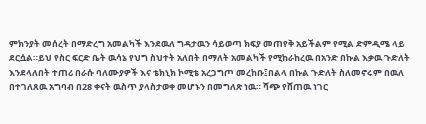ምክንያት መሰረት በማድረግ አመልካች እንደዉለ ግዳታዉን ሳይወጣ ክፍያ መጠየቅ አይችልም የሚል ድምዲሜ ላይ ደርሷል።ይህ የስር ፍርድ ቤት ዉሳኔ የህግ ስህተት አለበት በማለት አመልካች የሚከራከረዉ በአንድ በኩል እቃዉ ጉድለት እንደላለበት ተጠሪ በራሱ ባለሙያዎች እና ቴክኒክ ኮሚቴ አረጋግጦ መረከቡ፤በልላ በኩል ጉድለት ስለመኖሩም በዉለ በተገለጸዉ አግባብ በ28 ቀናት ዉስጥ ያላስታወቀ መሆኑን በመግለጽ ነዉ። ሻጭ የሸጠዉ ነገር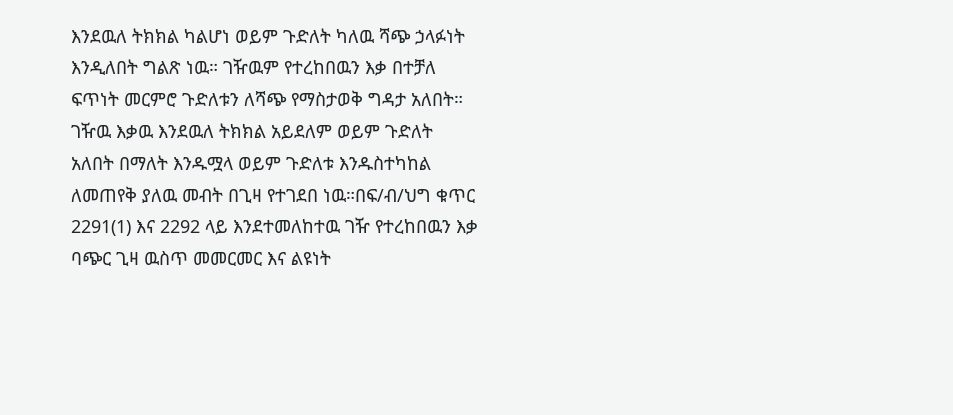እንደዉለ ትክክል ካልሆነ ወይም ጉድለት ካለዉ ሻጭ ኃላፉነት እንዲለበት ግልጽ ነዉ። ገዥዉም የተረከበዉን እቃ በተቻለ ፍጥነት መርምሮ ጉድለቱን ለሻጭ የማስታወቅ ግዳታ አለበት።
ገዥዉ እቃዉ እንደዉለ ትክክል አይደለም ወይም ጉድለት አለበት በማለት እንዱሟላ ወይም ጉድለቱ እንዱስተካከል ለመጠየቅ ያለዉ መብት በጊዛ የተገደበ ነዉ።በፍ/ብ/ህግ ቁጥር 2291(1) እና 2292 ላይ እንደተመለከተዉ ገዥ የተረከበዉን እቃ ባጭር ጊዛ ዉስጥ መመርመር እና ልዩነት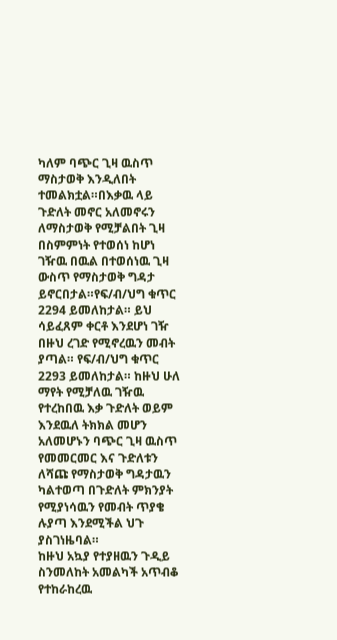ካለም ባጭር ጊዛ ዉስጥ ማስታወቅ እንዲለበት ተመልክቷል።በእቃዉ ላይ ጉድለት መኖር አለመኖሩን ለማስታወቅ የሚቻልበት ጊዛ በስምምነት የተወሰነ ከሆነ ገዥዉ በዉል በተወሰነዉ ጊዛ ውስጥ የማስታወቅ ግዳታ ይኖርበታል።የፍ/ብ/ህግ ቁጥር 2294 ይመለከታል። ይህ ሳይፈጸም ቀርቶ እንደሆነ ገዥ በዙህ ረገድ የሚኖረዉን መብት ያጣል። የፍ/ብ/ህግ ቁጥር 2293 ይመለከታል። ከዙህ ሁለ ማየት የሚቻለዉ ገዥዉ የተረከበዉ እቃ ጉድለት ወይም እንደዉለ ትክክል መሆን አለመሆኑን ባጭር ጊዛ ዉስጥ የመመርመር እና ጉድለቱን ለሻጩ የማስታወቅ ግዳታዉን ካልተወጣ በጉድለት ምክንያት የሚያነሳዉን የመብት ጥያቄ ሉያጣ እንደሚችል ህጉ ያስገነዜባል።
ከዙህ አኳያ የተያዘዉን ጉዲይ ስንመለከት አመልካች አጥብቆ የተከራከረዉ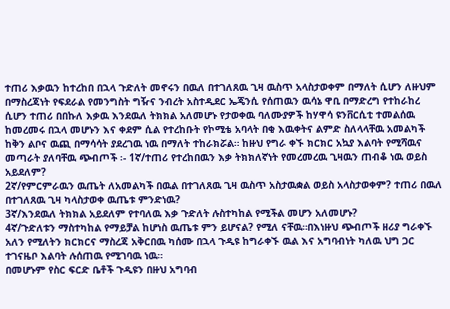ተጠሪ እቃዉን ከተረከበ በኋላ ጉድለት መኖሩን በዉለ በተገለጸዉ ጊዛ ዉስጥ አላስታወቀም በማለት ሲሆን ለዙህም በማስረጃነት የፍደራል የመንግስት ግዥና ንብረት አስተዲደር ኤጄንሲ የሰጠዉን ዉሳኔ ዋቢ በማድረግ የተከራከረ ሲሆን ተጠሪ በበኩለ እቃዉ እንደዉለ ትክክል አለመሆኑ የታወቀዉ ባለሙያዎች ከሃዋሳ ዩንቨርሲቲ ተመልሰዉ ከመረመሩ በኋላ መሆኑን እና ቀደም ሲል የተረከቡት የኮሚቴ አባላት በቂ እዉቀትና ልምድ ስለላላቸዉ አመልካች ከቅን ልቦና ዉጪ በማሳሳት ያደረገዉ ነዉ በማለት ተከራክሯል። ከዙህ የግራ ቀኙ ክርክር አኳያ እልባት የሚሻዉና መጣራት ያለባቸዉ ጭብጦች ፡- 1ኛ/ተጠሪ የተረከበዉን እቃ ትክክለኛነት የመረመረዉ ጊዛዉን ጠብቆ ነዉ ወይስ አይደለም?
2ኛ/የምርምራዉን ዉጤት ለአመልካች በዉል በተገለጸዉ ጊዛ ዉስጥ አስታዉቋል ወይስ አላስታወቀም? ተጠሪ በዉለ በተገለጸዉ ጊዛ ካላስታወቀ ዉጤቱ ምንድነዉ?
3ኛ/እንደዉለ ትክክል አይደለም የተባለዉ እቃ ጉድለት ሉስተካከል የሚችል መሆን አለመሆኑ?
4ኛ/ጉድለቱን ማስተካከል የማይቻል ከሆነስ ዉጤቱ ምን ይሆናል? የሚለ ናቸዉ።በእነዙህ ጭብጦች ዘሪያ ግራቀኙ አለን የሚለትን ክርክርና ማስረጃ አቅርበዉ ካሰሙ በኋላ ጉዲዩ ከግራቀኙ ዉል እና አግባብነት ካለዉ ህግ ጋር ተገናዜቦ እልባት ሉሰጠዉ የሚገባዉ ነዉ።
በመሆኑም የስር ፍርድ ቤቶች ጉዲዩን በዙህ አግባብ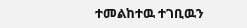ተመልከተዉ ተገቢዉን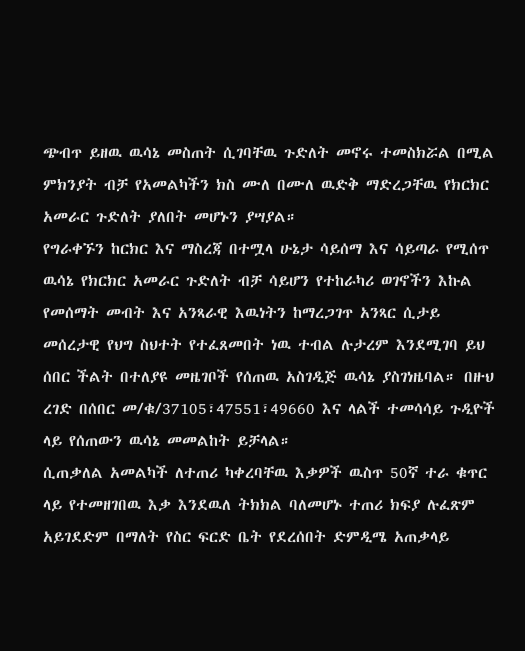ጭብጥ ይዘዉ ዉሳኔ መስጠት ሲገባቸዉ ጉድለት መኖሩ ተመስክሯል በሚል ምክንያት ብቻ የአመልካችን ክስ ሙለ በሙለ ዉድቅ ማድረጋቸዉ የክርክር አመራር ጉድለት ያለበት መሆኑን ያሣያል።
የግራቀኙን ከርክር እና ማስረጃ በተሟላ ሁኔታ ሳይሰማ እና ሳይጣራ የሚሰጥ ዉሳኔ የክርክር አመራር ጉድለት ብቻ ሳይሆን የተከራካሪ ወገኖችን እኩል የመሰማት መብት እና አንጻራዊ እዉነትን ከማረጋገጥ አንጻር ሲታይ መሰረታዊ የህግ ስህተት የተፈጸመበት ነዉ ተብል ሉታረም እንደሚገባ ይህ ሰበር ችልት በተለያዩ መዜገቦች የሰጠዉ አስገዲጅ ዉሳኔ ያስገነዜባል። በዙህ ረገድ በሰበር መ/ቁ/37105፣47551፣49660 እና ላልች ተመሳሳይ ጉዲዮች ላይ የሰጠውን ዉሳኔ መመልከት ይቻላል።
ሲጠቃለል አመልካች ለተጠሪ ካቀረባቸዉ እቃዎች ዉስጥ 50ኛ ተራ ቁጥር ላይ የተመዘገበዉ እቃ እንደዉለ ትክክል ባለመሆኑ ተጠሪ ክፍያ ሉፈጽም አይገደድም በማለት የስር ፍርድ ቤት የደረሰበት ድምዲሜ አጠቃላይ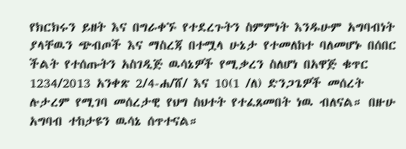የክርክሩን ይዘት እና በግራቀኙ የተደረጉትን ስምምነት እንዱሁም አግባብነት ያላቸዉን ጭብጦች እና ማስረጃ በተሟላ ሁኔታ የተመለከተ ባለመሆኑ በሰበር ችልት የተሰጡትን አስገዲጅ ዉሳኔዎች የሚቃረን ስለሆነ በአዋጅ ቁጥር 1234/2013 አንቀጽ 2/4-ሐ/ሸ/ እና 10(1 /ለ) ድንጋጌዎች መሰረት ሉታረም የሚገባ መሰረታዊ የህግ ስህተት የተፈጸመበት ነዉ ብለናል። በዙሁ አግባብ ተከታዩን ዉሳኔ ሰጥተናል።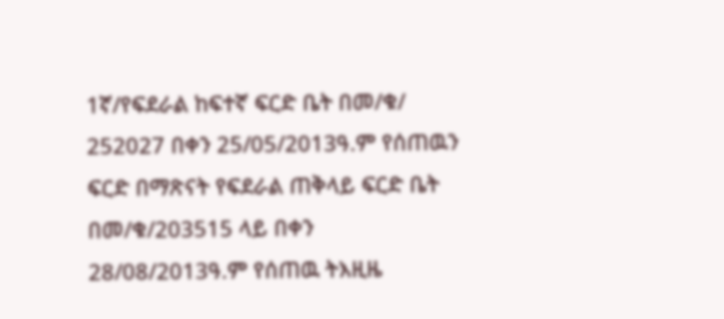1ኛ/የፍደራል ከፍተኛ ፍርድ ቤት በመ/ቁ/ 252027 በቀን 25/05/2013ዓ.ም የሰጠዉን ፍርድ በማጽናት የፍደራል ጠቅላይ ፍርድ ቤት በመ/ቁ/203515 ላይ በቀን 28/08/2013ዓ.ም የሰጠዉ ትእዚዜ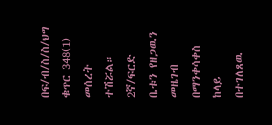በፍ/ብ/ስ/ስ/ህግ ቁጥር 348(1) መሰረት ተሽሯል።
2ኛ/ፍርድ ቤቱን የዘጋዉን መዜገብ በማንቀሳቀስ ከላይ በተገለጸዉ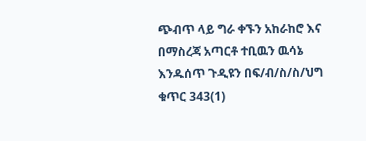ጭብጥ ላይ ግራ ቀኙን አከራከሮ እና በማስረጃ አጣርቶ ተቢዉን ዉሳኔ እንዱሰጥ ጉዲዩን በፍ/ብ/ስ/ስ/ህግ ቁጥር 343(1)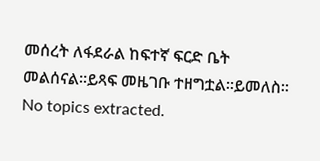መሰረት ለፋደራል ከፍተኛ ፍርድ ቤት መልሰናል።ይጻፍ መዜገቡ ተዘግቷል።ይመለስ።
No topics extracted.